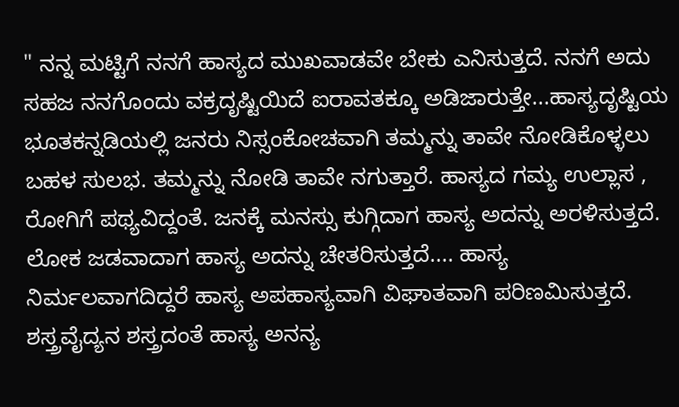" ನನ್ನ ಮಟ್ಟಿಗೆ ನನಗೆ ಹಾಸ್ಯದ ಮುಖವಾಡವೇ ಬೇಕು ಎನಿಸುತ್ತದೆ. ನನಗೆ ಅದು ಸಹಜ ನನಗೊಂದು ವಕ್ರದೃಷ್ಟಿಯಿದೆ ಐರಾವತಕ್ಕೂ ಅಡಿಜಾರುತ್ತೇ...ಹಾಸ್ಯದೃಷ್ಟಿಯ ಭೂತಕನ್ನಡಿಯಲ್ಲಿ ಜನರು ನಿಸ್ಸಂಕೋಚವಾಗಿ ತಮ್ಮನ್ನು ತಾವೇ ನೋಡಿಕೊಳ್ಳಲು ಬಹಳ ಸುಲಭ. ತಮ್ಮನ್ನು ನೋಡಿ ತಾವೇ ನಗುತ್ತಾರೆ. ಹಾಸ್ಯದ ಗಮ್ಯ ಉಲ್ಲಾಸ , ರೋಗಿಗೆ ಪಥ್ಯವಿದ್ದಂತೆ. ಜನಕ್ಕೆ ಮನಸ್ಸು ಕುಗ್ಗಿದಾಗ ಹಾಸ್ಯ ಅದನ್ನು ಅರಳಿಸುತ್ತದೆ. ಲೋಕ ಜಡವಾದಾಗ ಹಾಸ್ಯ ಅದನ್ನು ಚೇತರಿಸುತ್ತದೆ.... ಹಾಸ್ಯ ನಿರ್ಮಲವಾಗದಿದ್ದರೆ ಹಾಸ್ಯ ಅಪಹಾಸ್ಯವಾಗಿ ವಿಘಾತವಾಗಿ ಪರಿಣಮಿಸುತ್ತದೆ. ಶಸ್ತ್ರವೈದ್ಯನ ಶಸ್ತ್ರದಂತೆ ಹಾಸ್ಯ ಅನನ್ಯ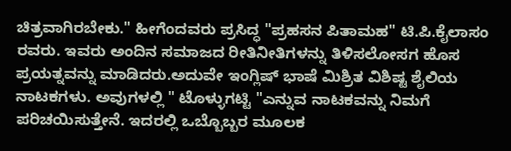ಚಿತ್ರವಾಗಿರಬೇಕು." ಹೀಗೆಂದವರು ಪ್ರಸಿದ್ಧ "ಪ್ರಹಸನ ಪಿತಾಮಹ" ಟಿ.ಪಿ.ಕೈಲಾಸಂ ರವರು. ಇವರು ಅಂದಿನ ಸಮಾಜದ ರೀತಿನೀತಿಗಳನ್ನು ತಿಳಿಸಲೋಸಗ ಹೊಸ ಪ್ರಯತ್ನವನ್ನು ಮಾಡಿದರು.ಅದುವೇ ಇಂಗ್ಲಿಷ್ ಭಾಷೆ ಮಿಶ್ರಿತ ವಿಶಿಷ್ಟ ಶೈಲಿಯ ನಾಟಕಗಳು. ಅವುಗಳಲ್ಲಿ " ಟೊಳ್ಳುಗಟ್ಟಿ "ಎನ್ನುವ ನಾಟಕವನ್ನು ನಿಮಗೆ ಪರಿಚಯಿಸುತ್ತೇನೆ. ಇದರಲ್ಲಿ ಒಬ್ಬೊಬ್ಬರ ಮೂಲಕ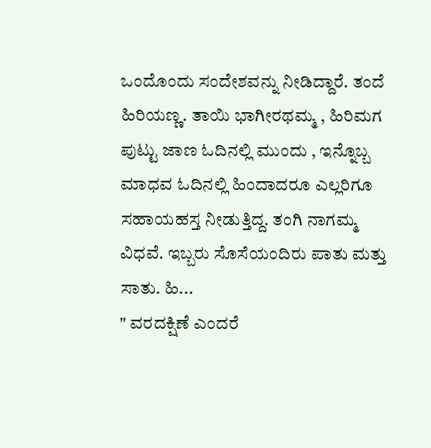ಒಂದೊಂದು ಸಂದೇಶವನ್ನು ನೀಡಿದ್ದಾರೆ. ತಂದೆ ಹಿರಿಯಣ್ಣ. ತಾಯಿ ಭಾಗೀರಥಮ್ಮ , ಹಿರಿಮಗ ಪುಟ್ಟು ಜಾಣ ಓದಿನಲ್ಲಿ ಮುಂದು , ಇನ್ನೊಬ್ಬ ಮಾಧವ ಓದಿನಲ್ಲಿ ಹಿಂದಾದರೂ ಎಲ್ಲರಿಗೂ ಸಹಾಯಹಸ್ತ ನೀಡುತ್ತಿದ್ದ. ತಂಗಿ ನಾಗಮ್ಮ ವಿಧವೆ. ಇಬ್ಬರು ಸೊಸೆಯಂದಿರು ಪಾತು ಮತ್ತು ಸಾತು. ಹಿ...
" ವರದಕ್ಷಿಣೆ ಎಂದರೆ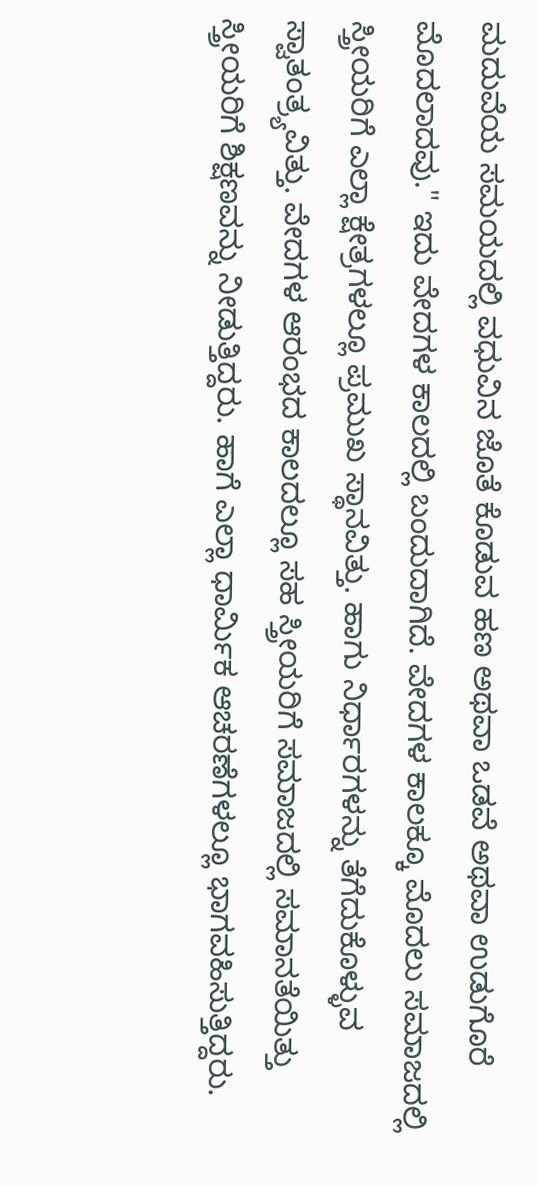ಮದುವೆಯ ಸಮಯದಲ್ಲಿ ವಧುವಿನ ಜೊತೆ ಕೊಡುವ ಹಣ ಅಥವಾ ಒಡವೆ ಅಥವಾ ಉಡುಗೊರೆ ಮೊದಲಾದವು." ಇದು ವೇದಗಳ ಕಾಲದಲ್ಲಿ ಬಂದುದಾಗಿದೆ. ವೇದಗಳ ಕಾಲಕ್ಕೂ ಮೊದಲು ಸಮಾಜದಲ್ಲಿ ಸ್ತ್ರೀಯರಿಗೆ ಎಲ್ಲಾ ಕ್ಷೇತ್ರಗಳಲ್ಲೂ ಪ್ರಮುಖ ಸ್ಥಾನವಿತ್ತು. ಹಾಗು ನಿರ್ಧಾರಗಳನ್ನು ತೆಗೆದುಕೊಳ್ಳುವ ಸ್ವಾತಂತ್ರ್ಯವಿತ್ತು. ವೇದಗಳ ಆರಂಭದ ಕಾಲದಲ್ಲೂ ಸಹ ಸ್ತ್ರೀಯರಿಗೆ ಸಮಾಜದಲ್ಲಿ ಸಮಾನತೆಯಿತ್ತು ಸ್ತ್ರೀಯರಿಗೆ ಶಿಕ್ಷಣವನ್ನು ನೀಡುತ್ತಿದ್ದರು. ಹಾಗೆ ಎಲ್ಲಾ ಧಾರ್ಮಿಕ ಆಚರಣೆಗಳಲ್ಲೂ ಭಾಗವಹಿಸುತ್ತಿದ್ದರು.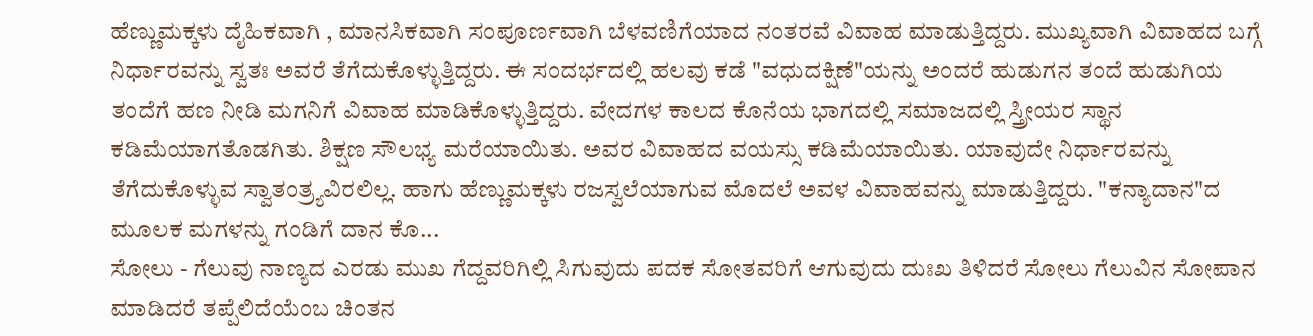ಹೆಣ್ಣುಮಕ್ಕಳು ದೈಹಿಕವಾಗಿ , ಮಾನಸಿಕವಾಗಿ ಸಂಪೂರ್ಣವಾಗಿ ಬೆಳವಣಿಗೆಯಾದ ನಂತರವೆ ವಿವಾಹ ಮಾಡುತ್ತಿದ್ದರು. ಮುಖ್ಯವಾಗಿ ವಿವಾಹದ ಬಗ್ಗೆ ನಿರ್ಧಾರವನ್ನು ಸ್ವತಃ ಅವರೆ ತೆಗೆದುಕೊಳ್ಳುತ್ತಿದ್ದರು. ಈ ಸಂದರ್ಭದಲ್ಲಿ ಹಲವು ಕಡೆ "ವಧುದಕ್ಷಿಣೆ"ಯನ್ನು ಅಂದರೆ ಹುಡುಗನ ತಂದೆ ಹುಡುಗಿಯ ತಂದೆಗೆ ಹಣ ನೀಡಿ ಮಗನಿಗೆ ವಿವಾಹ ಮಾಡಿಕೊಳ್ಳುತ್ತಿದ್ದರು. ವೇದಗಳ ಕಾಲದ ಕೊನೆಯ ಭಾಗದಲ್ಲಿ ಸಮಾಜದಲ್ಲಿ ಸ್ತ್ರೀಯರ ಸ್ಥಾನ ಕಡಿಮೆಯಾಗತೊಡಗಿತು. ಶಿಕ್ಷಣ ಸೌಲಭ್ಯ ಮರೆಯಾಯಿತು. ಅವರ ವಿವಾಹದ ವಯಸ್ಸು ಕಡಿಮೆಯಾಯಿತು. ಯಾವುದೇ ನಿರ್ಧಾರವನ್ನು ತೆಗೆದುಕೊಳ್ಳುವ ಸ್ವಾತಂತ್ರ್ಯವಿರಲಿಲ್ಲ. ಹಾಗು ಹೆಣ್ಣುಮಕ್ಕಳು ರಜಸ್ವಲೆಯಾಗುವ ಮೊದಲೆ ಅವಳ ವಿವಾಹವನ್ನು ಮಾಡುತ್ತಿದ್ದರು. "ಕನ್ಯಾದಾನ"ದ ಮೂಲಕ ಮಗಳನ್ನು ಗಂಡಿಗೆ ದಾನ ಕೊ...
ಸೋಲು - ಗೆಲುವು ನಾಣ್ಯದ ಎರಡು ಮುಖ ಗೆದ್ದವರಿಗಿಲ್ಲಿ ಸಿಗುವುದು ಪದಕ ಸೋತವರಿಗೆ ಆಗುವುದು ದುಃಖ ತಿಳಿದರೆ ಸೋಲು ಗೆಲುವಿನ ಸೋಪಾನ ಮಾಡಿದರೆ ತಪ್ಪೆಲಿದೆಯೆಂಬ ಚಿಂತನ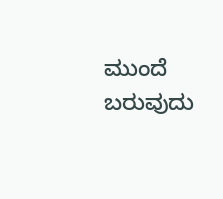ಮುಂದೆ ಬರುವುದು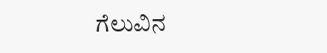ಗೆಲುವಿನ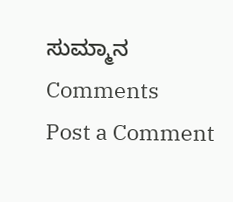ಸುಮ್ಮಾನ
Comments
Post a Comment